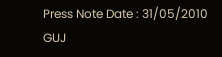Press Note Date : 31/05/2010 GUJ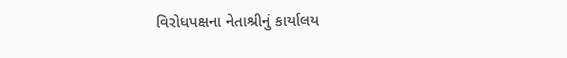વિરોધપક્ષના નેતાશ્રીનું કાર્યાલય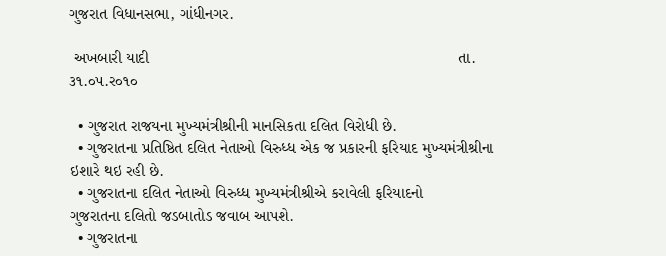ગુજરાત વિધાનસભા, ગાંધીનગર.

 અખબારી યાદી                                                                     તા.  ૩૧.૦૫.ર૦૧૦

  • ગુજરાત રાજયના મુખ્‍યમંત્રીશ્રીની માનસિકતા દલિત વિરોધી છે.
  • ગુજરાતના પ્રતિષ્ઠિત દલિત નેતાઓ વિરુધ્‍ધ એક જ પ્રકારની ફરિયાદ મુખ્‍યમંત્રીશ્રીના ઇશારે થઇ રહી છે.
  • ગુજરાતના દલિત નેતાઓ વિરુધ્‍ધ મુખ્‍યમંત્રીશ્રીએ કરાવેલી ફરિયાદનો ગુજરાતના ‍દલિતો જડબાતોડ જવાબ આપશે.
  • ગુજરાતના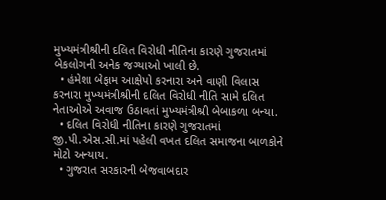મુખ્‍યમંત્રીશ્રીની દલિત વિરોધી નીતિના કારણે ગુજરાતમાં બેકલોગની અનેક જગ્‍યાઓ ખાલી છે.
  • હંમેશા બેફામ આક્ષેપો કરનારા અને વાણી વિલાસ કરનારા મુખ્‍યમંત્રીશ્રીની દલિત વિરોધી નીતિ સામે દલિત નેતાઓએ અવાજ ઉઠાવતાં મુખ્‍યમંત્રીશ્રી બેબાકળા બન્‍યા.
  • દલિત વિરોધી નીતિના કારણે ગુજરાતમાં જી.પી.એસ.સી.માં પહેલી વખત દલિત સમાજના બાળકોને મોટો અન્‍યાય.
  • ગુજરાત સરકારની બેજવાબદાર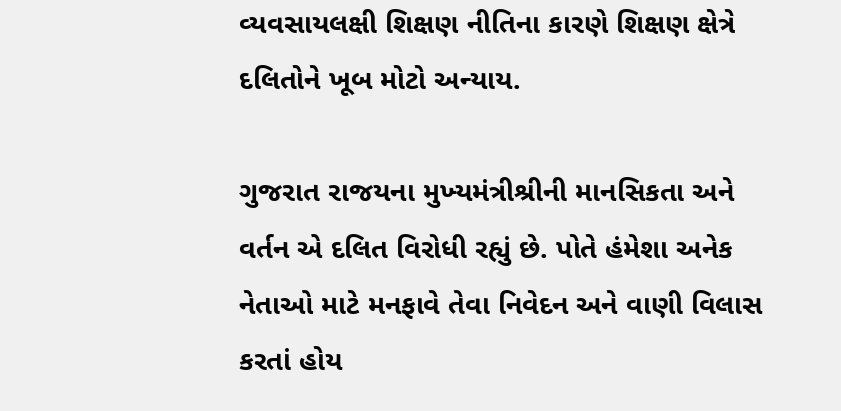વ્‍યવસાયલક્ષી શિક્ષણ નીતિના કારણે શિક્ષણ ક્ષેત્રે  દલિતોને ખૂબ મોટો અન્‍યાય.

ગુજરાત રાજયના મુખ્‍યમંત્રીશ્રીની માનસિકતા અને વર્તન એ દલિત વિરોધી રહ્યું છે. પોતે હંમેશા અનેક નેતાઓ માટે મનફાવે તેવા નિવેદન અને વાણી વિલાસ કરતાં હોય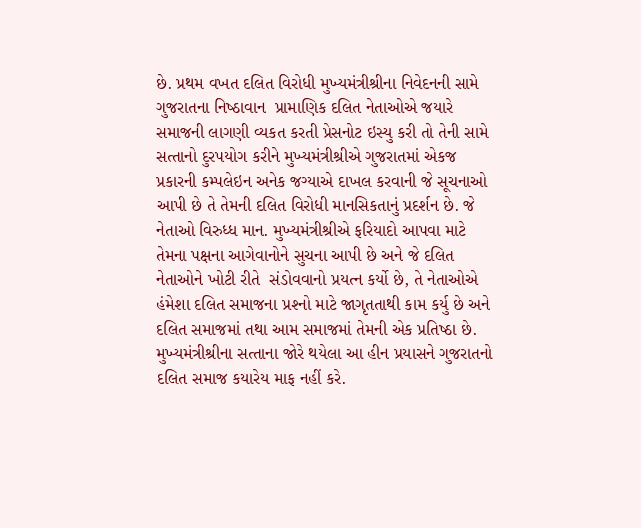છે. પ્રથમ વખત દલિત વિરોધી મુખ્‍યમંત્રીશ્રીના નિવેદનની સામે ગુજરાતના નિષ્‍ઠાવાન  પ્રામાણિક દલિત નેતાઓએ જયારે સમાજની લાગણી વ્‍યકત કરતી પ્રેસનોટ ઇસ્‍યુ કરી તો તેની સામે સત્‍તાનો દુરપયોગ કરીને મુખ્‍યમંત્રીશ્રીએ ગુજરાતમાં એકજ પ્રકારની કમ્‍પલેઇન અનેક જગ્‍યાએ દાખલ કરવાની જે સૂચનાઓ આપી છે તે તેમની દલિત વિરોધી માનસિકતાનું પ્રદર્શન છે. જે નેતાઓ વિરુધ્‍ધ માન. મુખ્‍યમંત્રીશ્રીએ ફરિયાદો આપવા માટે તેમના પક્ષના આગેવાનોને સુચના આપી છે અને જે દલિત નેતાઓને ખોટી રીતે  સંડોવવાનો પ્રયત્‍ન કર્યો છે, તે નેતાઓએ હંમેશા દલિત સમાજના પ્રશ્‍નો માટે જાગૃતતાથી કામ કર્યુ છે અને દલિત સમાજમાં તથા આમ સમાજમાં તેમની એક પ્રતિષ્‍ઠા છે. મુખ્‍યમંત્રીશ્રીના સત્‍તાના જોરે થયેલા આ હીન પ્રયાસને ગુજરાતનો દલિત સમાજ કયારેય માફ નહીં કરે.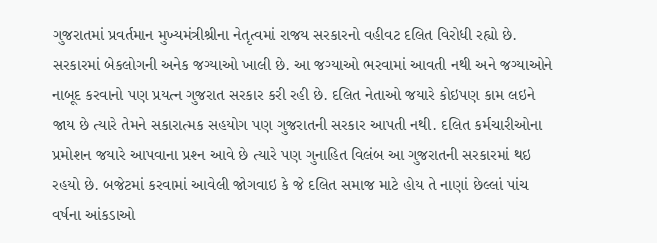ગુજરાતમાં પ્રવર્તમાન મુખ્‍યમંત્રીશ્રીના નેતૃત્‍વમાં રાજય સરકારનો વહીવટ દલિત વિરોધી રહ્યો છે. સરકારમાં બેકલોગની અનેક જગ્‍યાઓ ખાલી છે. આ જગ્‍યાઓ ભરવામાં આવતી નથી અને જગ્‍યાઓને નાબૂદ કરવાનો પણ પ્રયત્‍ન ગુજરાત સરકાર કરી રહી છે. દલિત નેતાઓ જયારે કોઇપણ કામ લઇને જાય છે ત્‍યારે તેમને સકારાત્‍મક સહયોગ પણ ગુજરાતની સરકાર આપતી નથી. દલિત કર્મચારીઓના પ્રમોશન જયારે આપવાના પ્રશ્‍ન આવે છે ત્‍યારે પણ ગુનાહિત વિલંબ આ ગુજરાતની સરકારમાં થઇ રહયો છે. બજેટમાં કરવામાં આવેલી જોગવાઇ કે જે દલિત સમાજ માટે હોય તે નાણાં છેલ્‍લાં પાંચ વર્ષના આંકડાઓ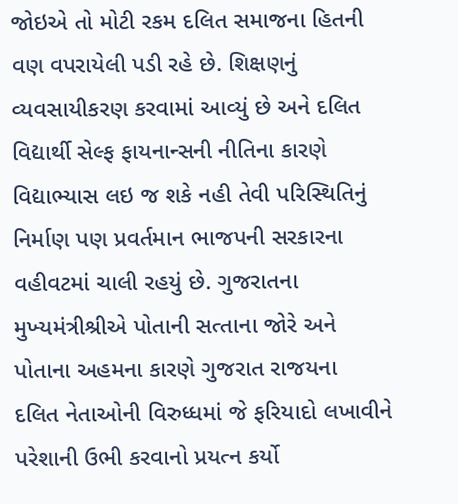જોઇએ તો મોટી રકમ દલિત સમાજના હિતની વણ વપરાયેલી પડી રહે છે. શિક્ષણનું વ્‍યવસાયીકરણ કરવામાં આવ્‍યું છે અને દલિત વિદ્યાર્થી સેલ્‍ફ ફાયનાન્‍સની નીતિના કારણે વિદ્યાભ્‍યાસ લઇ જ શકે નહી તેવી પરિસ્થિતિનું નિર્માણ પણ પ્રવર્તમાન ભાજપની સરકારના વહીવટમાં ચાલી રહયું છે. ગુજરાતના મુખ્‍યમંત્રીશ્રીએ પોતાની સત્‍તાના જોરે અને પોતાના અહમના કારણે ગુજરાત રાજયના  દલિત નેતાઓની વિરુધ્‍ધમાં જે ફરિયાદો લખાવીને પરેશાની ઉભી કરવાનો પ્રયત્‍ન કર્યો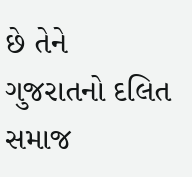છે તેને ગુજરાતનો દલિત સમાજ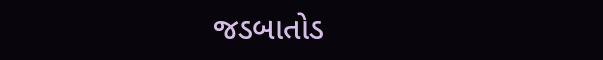જડબાતોડ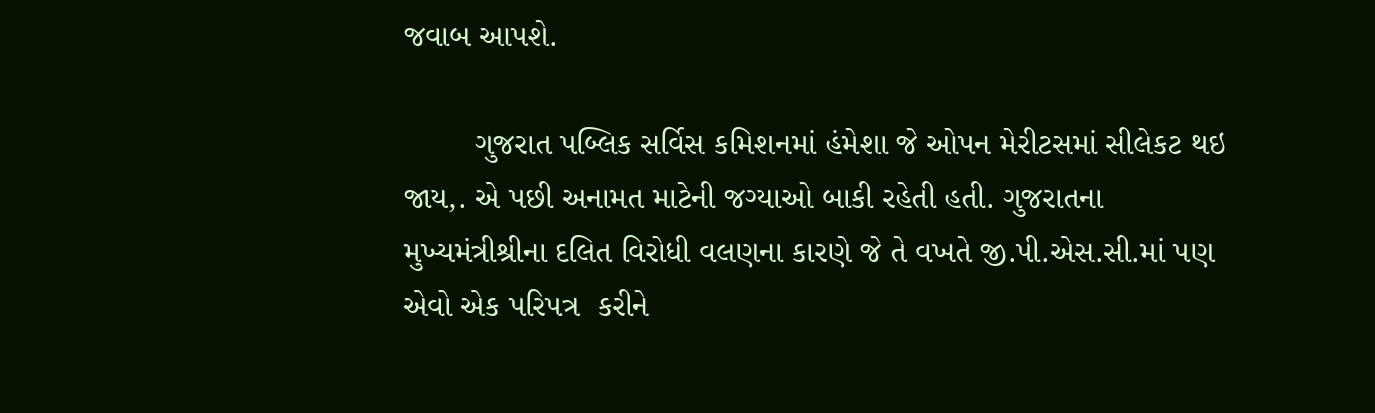જવાબ આપશે.

        ગુજરાત પબ્લિક સર્વિસ કમિશનમાં હંમેશા જે ઓપન મેરીટસમાં સીલેકટ થઇ જાય,. એ પછી અનામત માટેની જગ્‍યાઓ બાકી રહેતી હતી. ગુજરાતના મુખ્‍યમંત્રીશ્રીના દલિત વિરોધી વલણના કારણે જે તે વખતે જી.પી.એસ.સી.માં પણ એવો એક પરિપત્ર  કરીને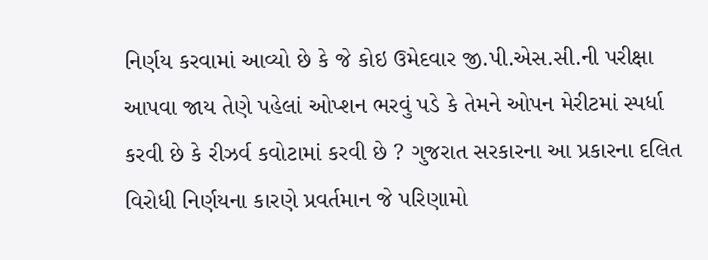નિર્ણય કરવામાં આવ્‍યો છે કે જે કોઇ ઉમેદવાર જી.પી.એસ.સી.ની પરીક્ષા આપવા જાય તેણે પહેલાં ઓપ્‍શન ભરવું પડે કે તેમને ઓપન મેરીટમાં સ્‍પર્ધા કરવી છે કે રીઝર્વ કવોટામાં કરવી છે ? ગુજરાત સરકારના આ પ્રકારના દલિત વિરોધી નિ‍ર્ણયના કારણે પ્રવર્તમાન જે પરિણામો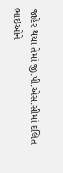જાહેર થયા તેમાં જી.પી.એસ.સીમાં દલિત ભાઇઓને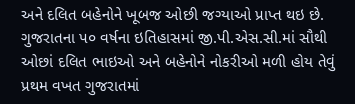અને દલિત બહેનોને ખૂબજ ઓછી જગ્‍યાઓ પ્રાપ્‍ત થઇ છે. ગુજરાતના પ૦ વર્ષના ઇતિહાસમાં જી.પી.એસ.સી.માં સૌથી ઓછાં દલિત ભાઇઓ અને બહેનોને નોકરીઓ મળી હોય તેવું પ્રથમ વખત ગુજરાતમાં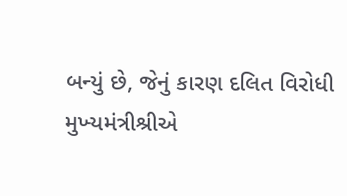બન્‍યું છે, જેનું કારણ દલિત વિરોધી મુખ્‍યમંત્રીશ્રીએ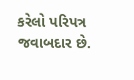કરેલો પરિપત્ર જવાબદાર છે.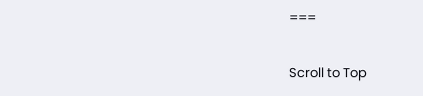===

Scroll to Top